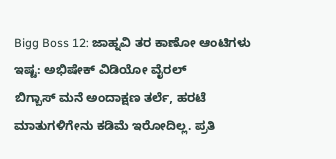Bigg Boss 12: ಜಾಹ್ನವಿ ತರ ಕಾಣೋ ಆಂಟಿಗಳು ಇಷ್ಟ: ಅಭಿಷೇಕ್ ವಿಡಿಯೋ ವೈರಲ್
ಬಿಗ್ಬಾಸ್ ಮನೆ ಅಂದಾಕ್ಷಣ ತರ್ಲೆ, ಹರಟೆ ಮಾತುಗಳಿಗೇನು ಕಡಿಮೆ ಇರೋದಿಲ್ಲ. ಪ್ರತಿ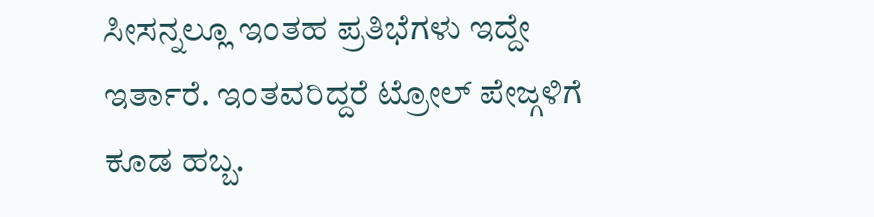ಸೀಸನ್ನಲ್ಲೂ ಇಂತಹ ಪ್ರತಿಭೆಗಳು ಇದ್ದೇ ಇರ್ತಾರೆ. ಇಂತವರಿದ್ದರೆ ಟ್ರೋಲ್ ಪೇಜ್ಗಳಿಗೆ ಕೂಡ ಹಬ್ಬ.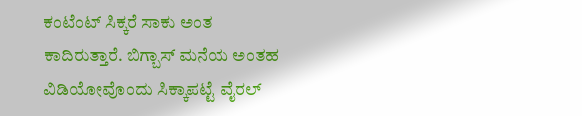ಕಂಟೆಂಟ್ ಸಿಕ್ಕರೆ ಸಾಕು ಅಂತ ಕಾದಿರುತ್ತಾರೆ. ಬಿಗ್ಬಾಸ್ ಮನೆಯ ಅಂತಹ ವಿಡಿಯೋವೊಂದು ಸಿಕ್ಕಾಪಟ್ಟೆ ವೈರಲ್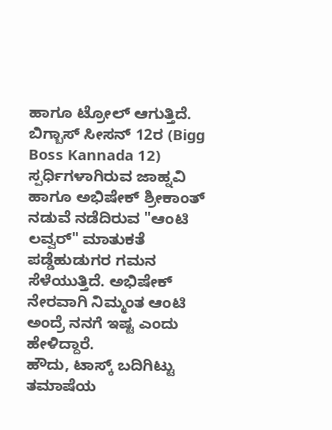ಹಾಗೂ ಟ್ರೋಲ್ ಆಗುತ್ತಿದೆ. ಬಿಗ್ಬಾಸ್ ಸೀಸನ್ 12ರ (Bigg Boss Kannada 12) ಸ್ಪರ್ಧಿಗಳಾಗಿರುವ ಜಾಹ್ನವಿ ಹಾಗೂ ಅಭಿಷೇಕ್ ಶ್ರೀಕಾಂತ್ ನಡುವೆ ನಡೆದಿರುವ "ಆಂಟಿ ಲವ್ವರ್" ಮಾತುಕತೆ ಪಡ್ಡೆಹುಡುಗರ ಗಮನ ಸೆಳೆಯುತ್ತಿದೆ. ಅಭಿಷೇಕ್ ನೇರವಾಗಿ ನಿಮ್ಮಂತ ಆಂಟಿ ಅಂದ್ರೆ ನನಗೆ ಇಷ್ಟ ಎಂದು ಹೇಳಿದ್ದಾರೆ.
ಹೌದು, ಟಾಸ್ಕ್ ಬದಿಗಿಟ್ಟು ತಮಾಷೆಯ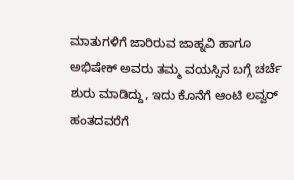ಮಾತುಗಳಿಗೆ ಜಾರಿರುವ ಜಾಹ್ನವಿ ಹಾಗೂ ಅಭಿಷೇಕ್ ಅವರು ತಮ್ಮ ವಯಸ್ಸಿನ ಬಗ್ಗೆ ಚರ್ಚೆ ಶುರು ಮಾಡಿದ್ದು, ಇದು ಕೊನೆಗೆ ಆಂಟಿ ಲವ್ವರ್ ಹಂತದವರೆಗೆ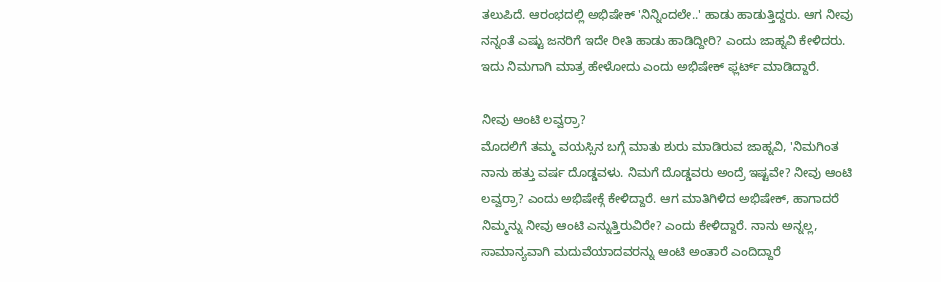ತಲುಪಿದೆ. ಆರಂಭದಲ್ಲಿ ಅಭಿಷೇಕ್ 'ನಿನ್ನಿಂದಲೇ..' ಹಾಡು ಹಾಡುತ್ತಿದ್ದರು. ಆಗ ನೀವು ನನ್ನಂತೆ ಎಷ್ಟು ಜನರಿಗೆ ಇದೇ ರೀತಿ ಹಾಡು ಹಾಡಿದ್ದೀರಿ? ಎಂದು ಜಾಹ್ನವಿ ಕೇಳಿದರು. ಇದು ನಿಮಗಾಗಿ ಮಾತ್ರ ಹೇಳೋದು ಎಂದು ಅಭಿಷೇಕ್ ಫ್ಲರ್ಟ್ ಮಾಡಿದ್ದಾರೆ.

ನೀವು ಆಂಟಿ ಲವ್ವರ್ರಾ?
ಮೊದಲಿಗೆ ತಮ್ಮ ವಯಸ್ಸಿನ ಬಗ್ಗೆ ಮಾತು ಶುರು ಮಾಡಿರುವ ಜಾಹ್ನವಿ, 'ನಿಮಗಿಂತ ನಾನು ಹತ್ತು ವರ್ಷ ದೊಡ್ಡವಳು. ನಿಮಗೆ ದೊಡ್ಡವರು ಅಂದ್ರೆ ಇಷ್ಟವೇ? ನೀವು ಆಂಟಿ ಲವ್ವರ್ರಾ? ಎಂದು ಅಭಿಷೇಕ್ಗೆ ಕೇಳಿದ್ದಾರೆ. ಆಗ ಮಾತಿಗಿಳಿದ ಅಭಿಷೇಕ್, ಹಾಗಾದರೆ ನಿಮ್ಮನ್ನು ನೀವು ಆಂಟಿ ಎನ್ನುತ್ತಿರುವಿರೇ? ಎಂದು ಕೇಳಿದ್ದಾರೆ. ನಾನು ಅನ್ನಲ್ಲ, ಸಾಮಾನ್ಯವಾಗಿ ಮದುವೆಯಾದವರನ್ನು ಆಂಟಿ ಅಂತಾರೆ ಎಂದಿದ್ದಾರೆ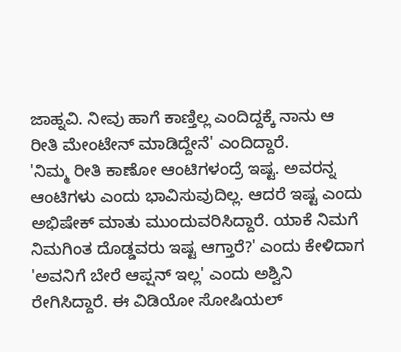ಜಾಹ್ನವಿ. ನೀವು ಹಾಗೆ ಕಾಣ್ತಿಲ್ಲ ಎಂದಿದ್ದಕ್ಕೆ ನಾನು ಆ ರೀತಿ ಮೇಂಟೇನ್ ಮಾಡಿದ್ದೇನೆ' ಎಂದಿದ್ದಾರೆ.
'ನಿಮ್ಮ ರೀತಿ ಕಾಣೋ ಆಂಟಿಗಳಂದ್ರೆ ಇಷ್ಟ. ಅವರನ್ನ ಆಂಟಿಗಳು ಎಂದು ಭಾವಿಸುವುದಿಲ್ಲ. ಆದರೆ ಇಷ್ಟ ಎಂದು ಅಭಿಷೇಕ್ ಮಾತು ಮುಂದುವರಿಸಿದ್ದಾರೆ. ಯಾಕೆ ನಿಮಗೆ ನಿಮಗಿಂತ ದೊಡ್ಡವರು ಇಷ್ಟ ಆಗ್ತಾರೆ?' ಎಂದು ಕೇಳಿದಾಗ 'ಅವನಿಗೆ ಬೇರೆ ಆಪ್ಷನ್ ಇಲ್ಲ' ಎಂದು ಅಶ್ವಿನಿ ರೇಗಿಸಿದ್ದಾರೆ. ಈ ವಿಡಿಯೋ ಸೋಷಿಯಲ್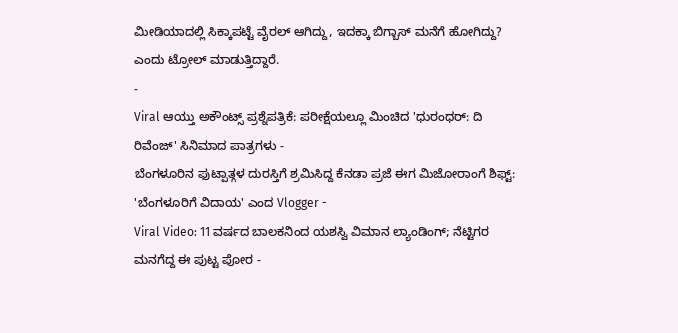ಮೀಡಿಯಾದಲ್ಲಿ ಸಿಕ್ಕಾಪಟ್ಟೆ ವೈರಲ್ ಆಗಿದ್ದು, ಇದಕ್ಕಾ ಬಿಗ್ಬಾಸ್ ಮನೆಗೆ ಹೋಗಿದ್ದು? ಎಂದು ಟ್ರೋಲ್ ಮಾಡುತ್ತಿದ್ದಾರೆ.
-
Viral ಆಯ್ತು ಅಕೌಂಟ್ಸ್ ಪ್ರಶ್ನೆಪತ್ರಿಕೆ: ಪರೀಕ್ಷೆಯಲ್ಲೂ ಮಿಂಚಿದ 'ಧುರಂಧರ್: ದಿ ರಿವೆಂಜ್' ಸಿನಿಮಾದ ಪಾತ್ರಗಳು -
ಬೆಂಗಳೂರಿನ ಫುಟ್ಪಾತ್ಗಳ ದುರಸ್ತಿಗೆ ಶ್ರಮಿಸಿದ್ದ ಕೆನಡಾ ಪ್ರಜೆ ಈಗ ಮಿಜೋರಾಂಗೆ ಶಿಫ್ಟ್: 'ಬೆಂಗಳೂರಿಗೆ ವಿದಾಯ' ಎಂದ Vlogger -
Viral Video: 11 ವರ್ಷದ ಬಾಲಕನಿಂದ ಯಶಸ್ವಿ ವಿಮಾನ ಲ್ಯಾಂಡಿಂಗ್; ನೆಟ್ಟಿಗರ ಮನಗೆದ್ದ ಈ ಪುಟ್ಟ ಪೋರ -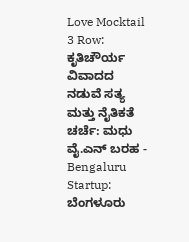Love Mocktail 3 Row: ಕೃತಿಚೌರ್ಯ ವಿವಾದದ ನಡುವೆ ಸತ್ಯ ಮತ್ತು ನೈತಿಕತೆ ಚರ್ಚೆ: ಮಧು ವೈ.ಎನ್ ಬರಹ -
Bengaluru Startup: ಬೆಂಗಳೂರು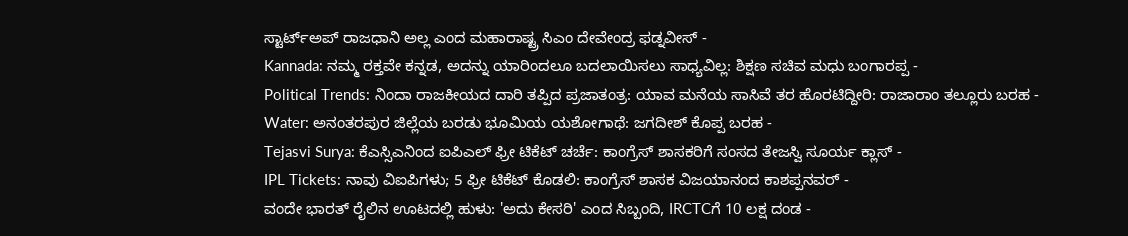ಸ್ಟಾರ್ಟ್ಅಪ್ ರಾಜಧಾನಿ ಅಲ್ಲ ಎಂದ ಮಹಾರಾಷ್ಟ್ರ ಸಿಎಂ ದೇವೇಂದ್ರ ಫಡ್ನವೀಸ್ -
Kannada: ನಮ್ಮ ರಕ್ತವೇ ಕನ್ನಡ, ಅದನ್ನು ಯಾರಿಂದಲೂ ಬದಲಾಯಿಸಲು ಸಾಧ್ಯವಿಲ್ಲ: ಶಿಕ್ಷಣ ಸಚಿವ ಮಧು ಬಂಗಾರಪ್ಪ -
Political Trends: ನಿಂದಾ ರಾಜಕೀಯದ ದಾರಿ ತಪ್ಪಿದ ಪ್ರಜಾತಂತ್ರ: ಯಾವ ಮನೆಯ ಸಾಸಿವೆ ತರ ಹೊರಟಿದ್ದೀರಿ: ರಾಜಾರಾಂ ತಲ್ಲೂರು ಬರಹ -
Water: ಅನಂತರಪುರ ಜಿಲ್ಲೆಯ ಬರಡು ಭೂಮಿಯ ಯಶೋಗಾಥೆ: ಜಗದೀಶ್ ಕೊಪ್ಪ ಬರಹ -
Tejasvi Surya: ಕೆಎಸ್ಸಿಎನಿಂದ ಐಪಿಎಲ್ ಫ್ರೀ ಟಿಕೆಟ್ ಚರ್ಚೆ: ಕಾಂಗ್ರೆಸ್ ಶಾಸಕರಿಗೆ ಸಂಸದ ತೇಜಸ್ವಿ ಸೂರ್ಯ ಕ್ಲಾಸ್ -
IPL Tickets: ನಾವು ವಿಐಪಿಗಳು; 5 ಫ್ರೀ ಟಿಕೆಟ್ ಕೊಡಲಿ: ಕಾಂಗ್ರೆಸ್ ಶಾಸಕ ವಿಜಯಾನಂದ ಕಾಶಪ್ಪನವರ್ -
ವಂದೇ ಭಾರತ್ ರೈಲಿನ ಊಟದಲ್ಲಿ ಹುಳು: 'ಅದು ಕೇಸರಿ' ಎಂದ ಸಿಬ್ಬಂದಿ, IRCTCಗೆ 10 ಲಕ್ಷ ದಂಡ -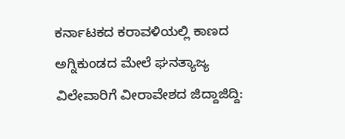ಕರ್ನಾಟಕದ ಕರಾವಳಿಯಲ್ಲಿ ಕಾಣದ ಅಗ್ನಿಕುಂಡದ ಮೇಲೆ ಘನತ್ಯಾಜ್ಯ ವಿಲೇವಾರಿಗೆ ವೀರಾವೇಶದ ಜಿದ್ದಾಜಿದ್ದಿ: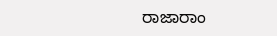ರಾಜಾರಾಂ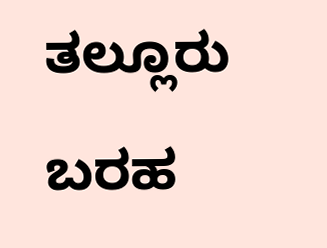ತಲ್ಲೂರು ಬರಹ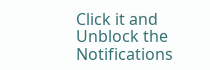Click it and Unblock the Notifications